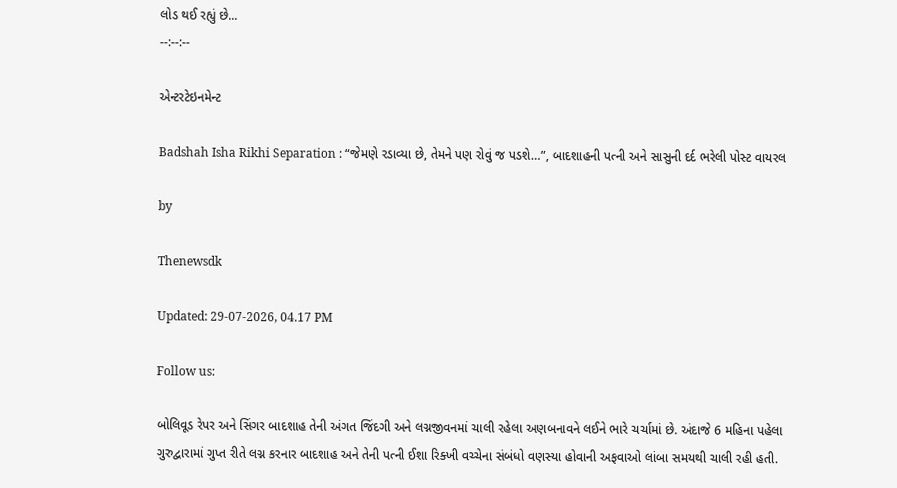લોડ થઈ રહ્યું છે...
--:--:--

એન્ટરટેઇનમેન્ટ

Badshah Isha Rikhi Separation : “જેમણે રડાવ્યા છે, તેમને પણ રોવું જ પડશે…”, બાદશાહની પત્ની અને સાસુની દર્દ ભરેલી પોસ્ટ વાયરલ

by

Thenewsdk

Updated: 29-07-2026, 04.17 PM

Follow us:

બોલિવૂડ રેપર અને સિંગર બાદશાહ તેની અંગત જિંદગી અને લગ્નજીવનમાં ચાલી રહેલા અણબનાવને લઈને ભારે ચર્ચામાં છે. અંદાજે 6 મહિના પહેલા ગુરુદ્વારામાં ગુપ્ત રીતે લગ્ન કરનાર બાદશાહ અને તેની પત્ની ઈશા રિક્ખી વચ્ચેના સંબંધો વણસ્યા હોવાની અફવાઓ લાંબા સમયથી ચાલી રહી હતી.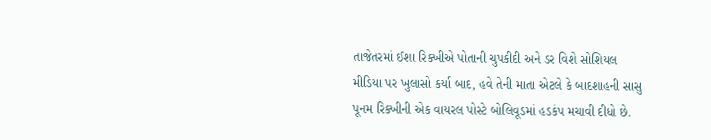તાજેતરમાં ઈશા રિક્ખીએ પોતાની ચુપકીદી અને ડર વિશે સોશિયલ મીડિયા પર ખુલાસો કર્યા બાદ, હવે તેની માતા એટલે કે બાદશાહની સાસુ પૂનમ રિક્ખીની એક વાયરલ પોસ્ટે બોલિવૂડમાં હડકંપ મચાવી દીધો છે.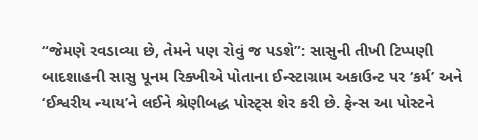“જેમણે રવડાવ્યા છે, તેમને પણ રોવું જ પડશે”: સાસુની તીખી ટિપ્પણી
બાદશાહની સાસુ પૂનમ રિક્ખીએ પોતાના ઈન્સ્ટાગ્રામ અકાઉન્ટ પર ‘કર્મ’ અને ‘ઈશ્વરીય ન્યાય’ને લઈને શ્રેણીબદ્ધ પોસ્ટ્સ શેર કરી છે. ફેન્સ આ પોસ્ટને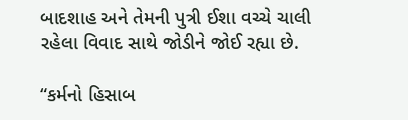બાદશાહ અને તેમની પુત્રી ઈશા વચ્ચે ચાલી રહેલા વિવાદ સાથે જોડીને જોઈ રહ્યા છે.

“કર્મનો હિસાબ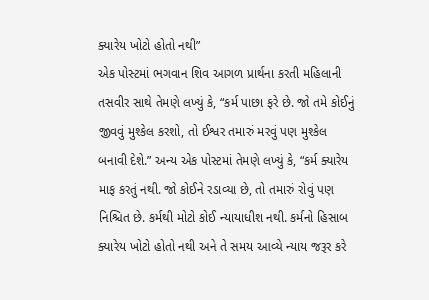ક્યારેય ખોટો હોતો નથી”
એક પોસ્ટમાં ભગવાન શિવ આગળ પ્રાર્થના કરતી મહિલાની તસવીર સાથે તેમણે લખ્યું કે, “કર્મ પાછા ફરે છે. જો તમે કોઈનું જીવવું મુશ્કેલ કરશો, તો ઈશ્વર તમારું મરવું પણ મુશ્કેલ બનાવી દેશે.” અન્ય એક પોસ્ટમાં તેમણે લખ્યું કે, “કર્મ ક્યારેય માફ કરતું નથી. જો કોઈને રડાવ્યા છે, તો તમારું રોવું પણ નિશ્ચિત છે. કર્મથી મોટો કોઈ ન્યાયાધીશ નથી. કર્મનો હિસાબ ક્યારેય ખોટો હોતો નથી અને તે સમય આવ્યે ન્યાય જરૂર કરે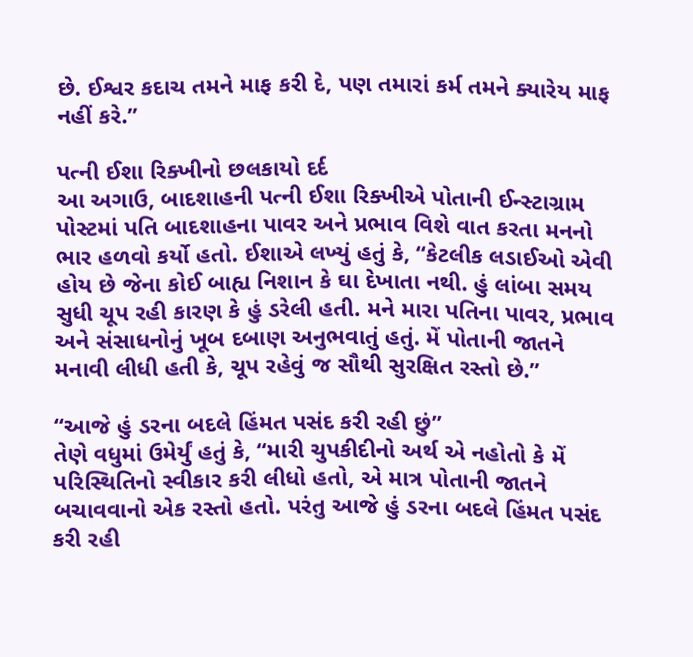છે. ઈશ્વર કદાચ તમને માફ કરી દે, પણ તમારાં કર્મ તમને ક્યારેય માફ નહીં કરે.”

પત્ની ઈશા રિક્ખીનો છલકાયો દર્દ
આ અગાઉ, બાદશાહની પત્ની ઈશા રિક્ખીએ પોતાની ઈન્સ્ટાગ્રામ પોસ્ટમાં પતિ બાદશાહના પાવર અને પ્રભાવ વિશે વાત કરતા મનનો ભાર હળવો કર્યો હતો. ઈશાએ લખ્યું હતું કે, “કેટલીક લડાઈઓ એવી હોય છે જેના કોઈ બાહ્ય નિશાન કે ઘા દેખાતા નથી. હું લાંબા સમય સુધી ચૂપ રહી કારણ કે હું ડરેલી હતી. મને મારા પતિના પાવર, પ્રભાવ અને સંસાધનોનું ખૂબ દબાણ અનુભવાતું હતું. મેં પોતાની જાતને મનાવી લીધી હતી કે, ચૂપ રહેવું જ સૌથી સુરક્ષિત રસ્તો છે.”

“આજે હું ડરના બદલે હિંમત પસંદ કરી રહી છું”
તેણે વધુમાં ઉમેર્યું હતું કે, “મારી ચુપકીદીનો અર્થ એ નહોતો કે મેં પરિસ્થિતિનો સ્વીકાર કરી લીધો હતો, એ માત્ર પોતાની જાતને બચાવવાનો એક રસ્તો હતો. પરંતુ આજે હું ડરના બદલે હિંમત પસંદ કરી રહી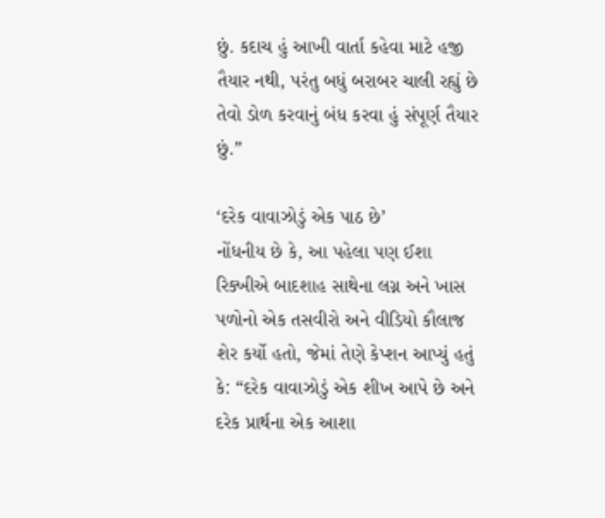છું. કદાચ હું આખી વાર્તા કહેવા માટે હજી તૈયાર નથી, પરંતુ બધું બરાબર ચાલી રહ્યું છે તેવો ડોળ કરવાનું બંધ કરવા હું સંપૂર્ણ તૈયાર છું.”

‘દરેક વાવાઝોડું એક પાઠ છે’
નોંધનીય છે કે, આ પહેલા પણ ઈશા રિક્ખીએ બાદશાહ સાથેના લગ્ન અને ખાસ પળોનો એક તસવીરો અને વીડિયો કૌલાજ શેર કર્યો હતો, જેમાં તેણે કેપ્શન આપ્યું હતું કે: “દરેક વાવાઝોડું એક શીખ આપે છે અને દરેક પ્રાર્થના એક આશા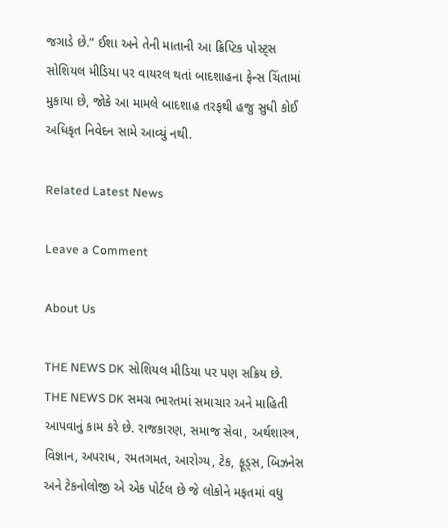જગાડે છે.” ઈશા અને તેની માતાની આ ક્રિપ્ટિક પોસ્ટ્સ સોશિયલ મીડિયા પર વાયરલ થતાં બાદશાહના ફેન્સ ચિંતામાં મુકાયા છે, જોકે આ મામલે બાદશાહ તરફથી હજુ સુધી કોઈ અધિકૃત નિવેદન સામે આવ્યું નથી.

Related Latest News

Leave a Comment

About Us

THE NEWS DK સોશિયલ મીડિયા પર પણ સક્રિય છે. THE NEWS DK સમગ્ર ભારતમાં સમાચાર અને માહિતી આપવાનું કામ કરે છે. રાજકારણ, સમાજ સેવા, અર્થશાસ્ત્ર, વિજ્ઞાન, અપરાધ, રમતગમત, આરોગ્ય, ટેક, ફૂડ્સ, બિઝનેસ અને ટેકનોલોજી એ એક પોર્ટલ છે જે લોકોને મફતમાં વધુ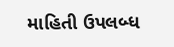માહિતી ઉપલબ્ધ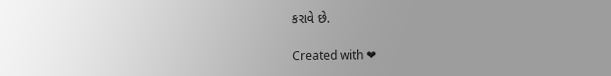કરાવે છે.

Created with ❤